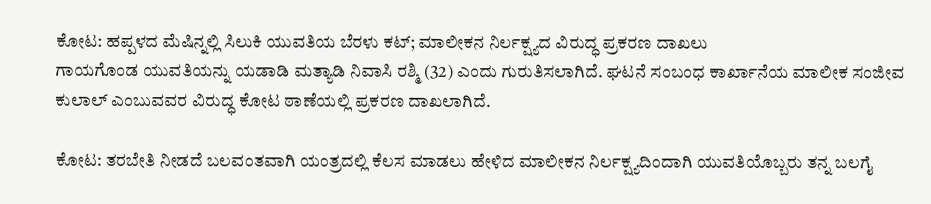ಕೋಟ: ಹಪ್ಪಳದ ಮೆಷಿನ್ನಲ್ಲಿ ಸಿಲುಕಿ ಯುವತಿಯ ಬೆರಳು ಕಟ್; ಮಾಲೀಕನ ನಿರ್ಲಕ್ಷ್ಯದ ವಿರುದ್ಧ ಪ್ರಕರಣ ದಾಖಲು
ಗಾಯಗೊಂಡ ಯುವತಿಯನ್ನು ಯಡಾಡಿ ಮತ್ಯಾಡಿ ನಿವಾಸಿ ರಶ್ಮಿ (32) ಎಂದು ಗುರುತಿಸಲಾಗಿದೆ. ಘಟನೆ ಸಂಬಂಧ ಕಾರ್ಖಾನೆಯ ಮಾಲೀಕ ಸಂಜೀವ ಕುಲಾಲ್ ಎಂಬುವವರ ವಿರುದ್ಧ ಕೋಟ ಠಾಣೆಯಲ್ಲಿ ಪ್ರಕರಣ ದಾಖಲಾಗಿದೆ.

ಕೋಟ: ತರಬೇತಿ ನೀಡದೆ ಬಲವಂತವಾಗಿ ಯಂತ್ರದಲ್ಲಿ ಕೆಲಸ ಮಾಡಲು ಹೇಳಿದ ಮಾಲೀಕನ ನಿರ್ಲಕ್ಷ್ಯದಿಂದಾಗಿ ಯುವತಿಯೊಬ್ಬರು ತನ್ನ ಬಲಗೈ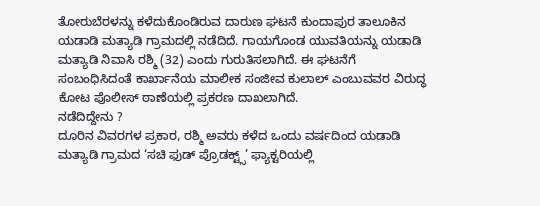ತೋರುಬೆರಳನ್ನು ಕಳೆದುಕೊಂಡಿರುವ ದಾರುಣ ಘಟನೆ ಕುಂದಾಪುರ ತಾಲೂಕಿನ ಯಡಾಡಿ ಮತ್ಯಾಡಿ ಗ್ರಾಮದಲ್ಲಿ ನಡೆದಿದೆ. ಗಾಯಗೊಂಡ ಯುವತಿಯನ್ನು ಯಡಾಡಿ ಮತ್ಯಾಡಿ ನಿವಾಸಿ ರಶ್ಮಿ (32) ಎಂದು ಗುರುತಿಸಲಾಗಿದೆ. ಈ ಘಟನೆಗೆ ಸಂಬಂಧಿಸಿದಂತೆ ಕಾರ್ಖಾನೆಯ ಮಾಲೀಕ ಸಂಜೀವ ಕುಲಾಲ್ ಎಂಬುವವರ ವಿರುದ್ಧ ಕೋಟ ಪೊಲೀಸ್ ಠಾಣೆಯಲ್ಲಿ ಪ್ರಕರಣ ದಾಖಲಾಗಿದೆ.
ನಡೆದಿದ್ದೇನು ?
ದೂರಿನ ವಿವರಗಳ ಪ್ರಕಾರ, ರಶ್ಮಿ ಅವರು ಕಳೆದ ಒಂದು ವರ್ಷದಿಂದ ಯಡಾಡಿ ಮತ್ಯಾಡಿ ಗ್ರಾಮದ ‘ಸಚಿ ಫುಡ್ ಪ್ರೊಡಕ್ಟ್ಸ್’ ಫ್ಯಾಕ್ಟರಿಯಲ್ಲಿ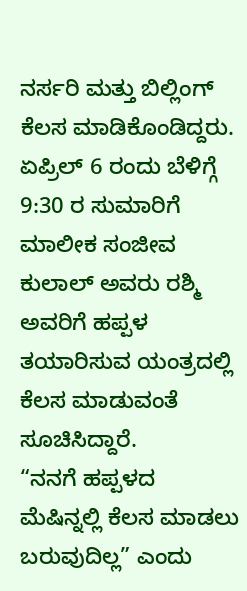ನರ್ಸರಿ ಮತ್ತು ಬಿಲ್ಲಿಂಗ್ ಕೆಲಸ ಮಾಡಿಕೊಂಡಿದ್ದರು. ಏಪ್ರಿಲ್ 6 ರಂದು ಬೆಳಿಗ್ಗೆ 9:30 ರ ಸುಮಾರಿಗೆ ಮಾಲೀಕ ಸಂಜೀವ ಕುಲಾಲ್ ಅವರು ರಶ್ಮಿ ಅವರಿಗೆ ಹಪ್ಪಳ ತಯಾರಿಸುವ ಯಂತ್ರದಲ್ಲಿ ಕೆಲಸ ಮಾಡುವಂತೆ ಸೂಚಿಸಿದ್ದಾರೆ.
“ನನಗೆ ಹಪ್ಪಳದ ಮೆಷಿನ್ನಲ್ಲಿ ಕೆಲಸ ಮಾಡಲು ಬರುವುದಿಲ್ಲ” ಎಂದು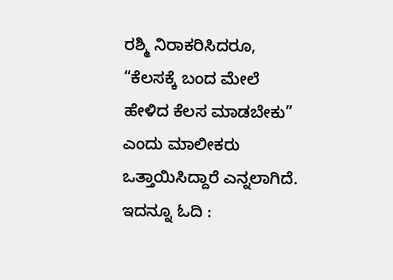ರಶ್ಮಿ ನಿರಾಕರಿಸಿದರೂ, “ಕೆಲಸಕ್ಕೆ ಬಂದ ಮೇಲೆ ಹೇಳಿದ ಕೆಲಸ ಮಾಡಬೇಕು” ಎಂದು ಮಾಲೀಕರು ಒತ್ತಾಯಿಸಿದ್ದಾರೆ ಎನ್ನಲಾಗಿದೆ.
ಇದನ್ನೂ ಓದಿ :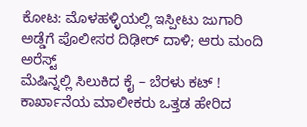ಕೋಟ: ಮೊಳಹಳ್ಳಿಯಲ್ಲಿ ಇಸ್ಪೀಟು ಜುಗಾರಿ ಅಡ್ಡೆಗೆ ಪೊಲೀಸರ ದಿಢೀರ್ ದಾಳಿ; ಆರು ಮಂದಿ ಅರೆಸ್ಟ್
ಮೆಷಿನ್ನಲ್ಲಿ ಸಿಲುಕಿದ ಕೈ – ಬೆರಳು ಕಟ್ !
ಕಾರ್ಖಾನೆಯ ಮಾಲೀಕರು ಒತ್ತಡ ಹೇರಿದ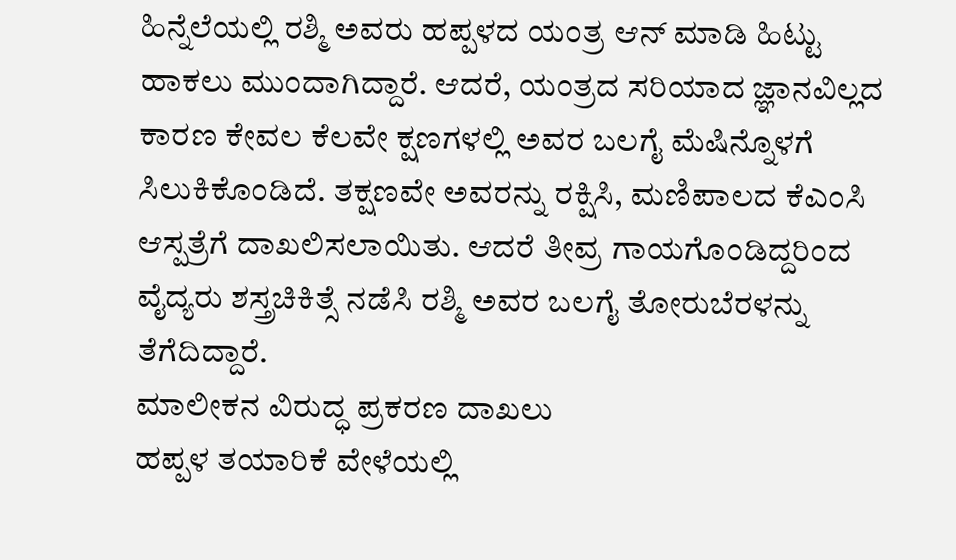ಹಿನ್ನೆಲೆಯಲ್ಲಿ ರಶ್ಮಿ ಅವರು ಹಪ್ಪಳದ ಯಂತ್ರ ಆನ್ ಮಾಡಿ ಹಿಟ್ಟು ಹಾಕಲು ಮುಂದಾಗಿದ್ದಾರೆ. ಆದರೆ, ಯಂತ್ರದ ಸರಿಯಾದ ಜ್ಞಾನವಿಲ್ಲದ ಕಾರಣ ಕೇವಲ ಕೆಲವೇ ಕ್ಷಣಗಳಲ್ಲಿ ಅವರ ಬಲಗೈ ಮೆಷಿನ್ನೊಳಗೆ ಸಿಲುಕಿಕೊಂಡಿದೆ. ತಕ್ಷಣವೇ ಅವರನ್ನು ರಕ್ಷಿಸಿ, ಮಣಿಪಾಲದ ಕೆಎಂಸಿ ಆಸ್ಪತ್ರೆಗೆ ದಾಖಲಿಸಲಾಯಿತು. ಆದರೆ ತೀವ್ರ ಗಾಯಗೊಂಡಿದ್ದರಿಂದ ವೈದ್ಯರು ಶಸ್ತ್ರಚಿಕಿತ್ಸೆ ನಡೆಸಿ ರಶ್ಮಿ ಅವರ ಬಲಗೈ ತೋರುಬೆರಳನ್ನು ತೆಗೆದಿದ್ದಾರೆ.
ಮಾಲೀಕನ ವಿರುದ್ಧ ಪ್ರಕರಣ ದಾಖಲು
ಹಪ್ಪಳ ತಯಾರಿಕೆ ವೇಳೆಯಲ್ಲಿ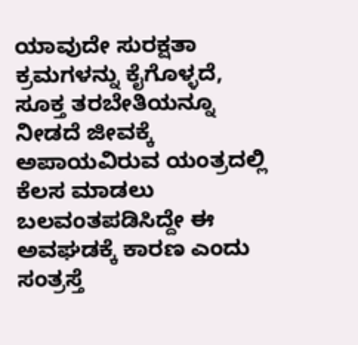ಯಾವುದೇ ಸುರಕ್ಷತಾ ಕ್ರಮಗಳನ್ನು ಕೈಗೊಳ್ಳದೆ, ಸೂಕ್ತ ತರಬೇತಿಯನ್ನೂ ನೀಡದೆ ಜೀವಕ್ಕೆ ಅಪಾಯವಿರುವ ಯಂತ್ರದಲ್ಲಿ ಕೆಲಸ ಮಾಡಲು ಬಲವಂತಪಡಿಸಿದ್ದೇ ಈ ಅವಘಡಕ್ಕೆ ಕಾರಣ ಎಂದು ಸಂತ್ರಸ್ತೆ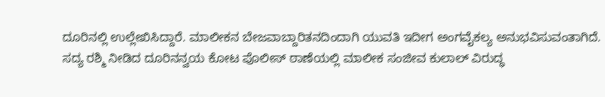ದೂರಿನಲ್ಲಿ ಉಲ್ಲೇಖಿಸಿದ್ದಾರೆ. ಮಾಲೀಕನ ಬೇಜವಾಬ್ದಾರಿತನದಿಂದಾಗಿ ಯುವತಿ ಇದೀಗ ಅಂಗವೈಕಲ್ಯ ಅನುಭವಿಸುವಂತಾಗಿದೆ.
ಸದ್ಯ ರಶ್ಮಿ ನೀಡಿದ ದೂರಿನನ್ವಯ ಕೋಟ ಪೊಲೀಸ್ ಠಾಣೆಯಲ್ಲಿ ಮಾಲೀಕ ಸಂಜೀವ ಕುಲಾಲ್ ವಿರುದ್ಧ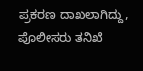ಪ್ರಕರಣ ದಾಖಲಾಗಿದ್ದು, ಪೊಲೀಸರು ತನಿಖೆ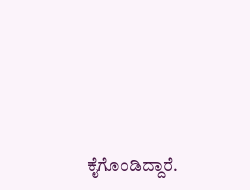ಕೈಗೊಂಡಿದ್ದಾರೆ.